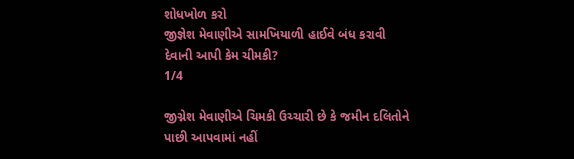શોધખોળ કરો
જીજ્ઞેશ મેવાણીએ સામખિયાળી હાઈવે બંધ કરાવી દેવાની આપી કેમ ચીમકી?
1/4

જીગ્નેશ મેવાણીએ ચિમકી ઉચ્ચારી છે કે જમીન દલિતોને પાછી આપવામાં નહીં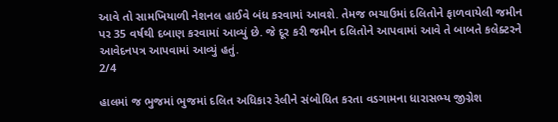આવે તો સામખિયાળી નેશનલ હાઈવે બંધ કરવામાં આવશે. તેમજ ભચાઉમાં દલિતોને ફાળવાયેલી જમીન પર 35 વર્ષથી દબાણ કરવામાં આવ્યું છે. જે દૂર કરી જમીન દલિતોને આપવામાં આવે તે બાબતે કલેક્ટરને આવેદનપત્ર આપવામાં આવ્યું હતું.
2/4

હાલમાં જ ભુજમાં ભુજમાં દલિત અધિકાર રેલીને સંબોધિત કરતા વડગામના ધારાસભ્ય જીગ્નેશ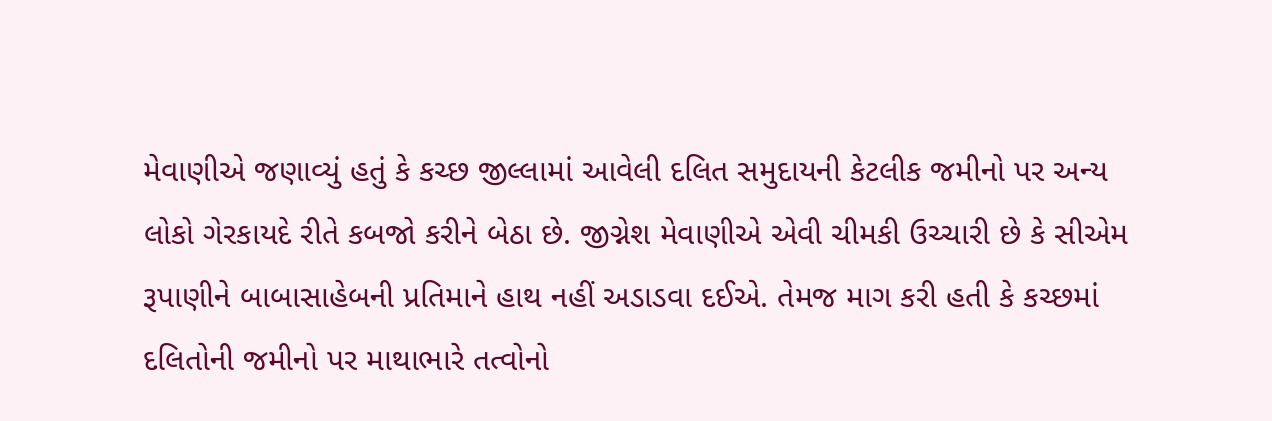મેવાણીએ જણાવ્યું હતું કે કચ્છ જીલ્લામાં આવેલી દલિત સમુદાયની કેટલીક જમીનો પર અન્ય લોકો ગેરકાયદે રીતે કબજો કરીને બેઠા છે. જીગ્નેશ મેવાણીએ એવી ચીમકી ઉચ્ચારી છે કે સીએમ રૂપાણીને બાબાસાહેબની પ્રતિમાને હાથ નહીં અડાડવા દઈએ. તેમજ માગ કરી હતી કે કચ્છમાં દલિતોની જમીનો પર માથાભારે તત્વોનો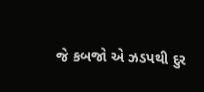જે કબજો એ ઝડપથી દુર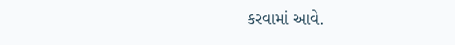કરવામાં આવે.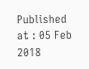Published at : 05 Feb 2018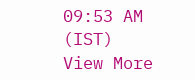09:53 AM (IST)
View More